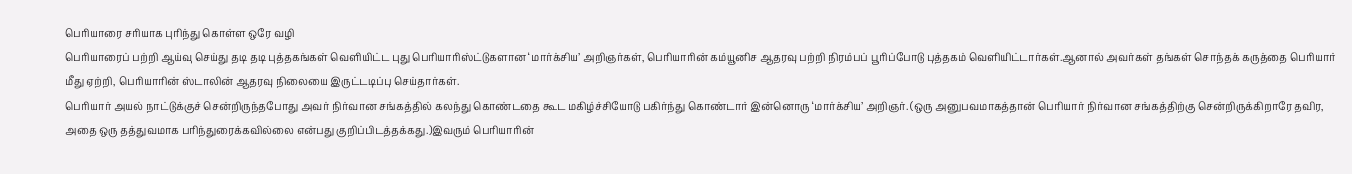பெரியாரை சரியாக புரிந்து கொள்ள ஒரே வழி
பெரியாரைப் பற்றி ஆய்வு செய்து தடி தடி புத்தகங்கள் வெளியிட்ட புது பெரியாரிஸ்ட்டுகளான ‘மார்க்சிய’ அறிஞர்கள், பெரியாரின் கம்யூனிச ஆதரவு பற்றி நிரம்பப் பூரிப்போடு புத்தகம் வெளியிட்டார்கள்.ஆனால் அவர்கள் தங்கள் சொந்தக் கருத்தை பெரியார் மீது ஏற்றி, பெரியாரின் ஸ்டாலின் ஆதரவு நிலையை இருட்டடிப்பு செய்தார்கள்.
பெரியார் அயல் நாட்டுக்குச் சென்றிருந்தபோது அவர் நிர்வான சங்கத்தில் கலந்து கொண்டதை கூட மகிழ்ச்சியோடு பகிர்ந்து கொண்டார் இன்னொரு ‘மார்க்சிய’ அறிஞர். (ஒரு அனுபவமாகத்தான் பெரியார் நிர்வான சங்கத்திற்கு சென்றிருக்கிறாரே தவிர, அதை ஒரு தத்துவமாக பரிந்துரைக்கவில்லை என்பது குறிப்பிடத்தக்கது.)இவரும் பெரியாரின்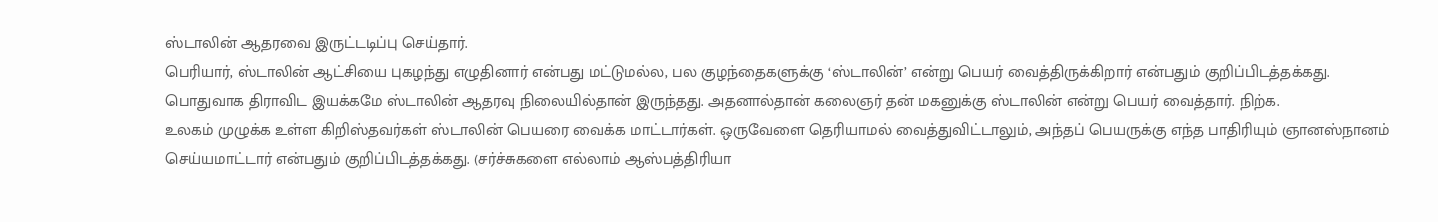ஸ்டாலின் ஆதரவை இருட்டடிப்பு செய்தார்.
பெரியார், ஸ்டாலின் ஆட்சியை புகழந்து எழுதினார் என்பது மட்டுமல்ல, பல குழந்தைகளுக்கு ‘ஸ்டாலின்’ என்று பெயர் வைத்திருக்கிறார் என்பதும் குறிப்பிடத்தக்கது. பொதுவாக திராவிட இயக்கமே ஸ்டாலின் ஆதரவு நிலையில்தான் இருந்தது. அதனால்தான் கலைஞர் தன் மகனுக்கு ஸ்டாலின் என்று பெயர் வைத்தார். நிற்க.
உலகம் முழுக்க உள்ள கிறிஸ்தவர்கள் ஸ்டாலின் பெயரை வைக்க மாட்டார்கள். ஒருவேளை தெரியாமல் வைத்துவிட்டாலும், அந்தப் பெயருக்கு எந்த பாதிரியும் ஞானஸ்நானம் செய்யமாட்டார் என்பதும் குறிப்பிடத்தக்கது. (சர்ச்சுகளை எல்லாம் ஆஸ்பத்திரியா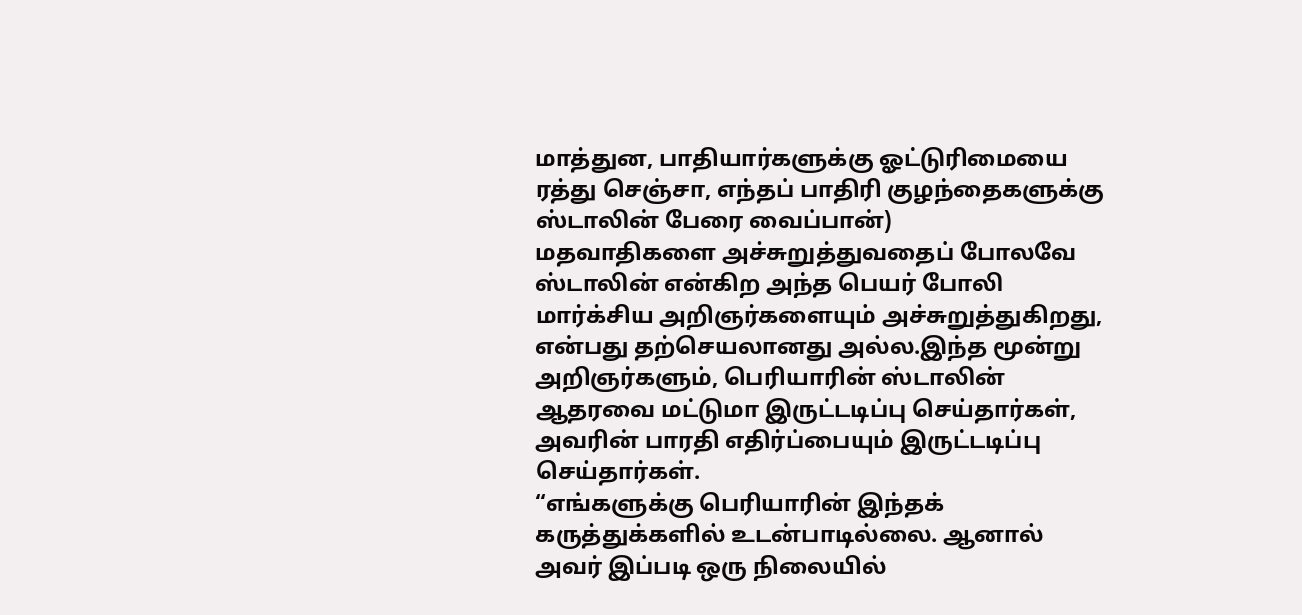மாத்துன, பாதியார்களுக்கு ஓட்டுரிமையை ரத்து செஞ்சா, எந்தப் பாதிரி குழந்தைகளுக்கு ஸ்டாலின் பேரை வைப்பான்)
மதவாதிகளை அச்சுறுத்துவதைப் போலவே ஸ்டாலின் என்கிற அந்த பெயர் போலி மார்க்சிய அறிஞர்களையும் அச்சுறுத்துகிறது, என்பது தற்செயலானது அல்ல.இந்த மூன்று அறிஞர்களும், பெரியாரின் ஸ்டாலின் ஆதரவை மட்டுமா இருட்டடிப்பு செய்தார்கள், அவரின் பாரதி எதிர்ப்பையும் இருட்டடிப்பு செய்தார்கள்.
“எங்களுக்கு பெரியாரின் இந்தக் கருத்துக்களில் உடன்பாடில்லை. ஆனால் அவர் இப்படி ஒரு நிலையில்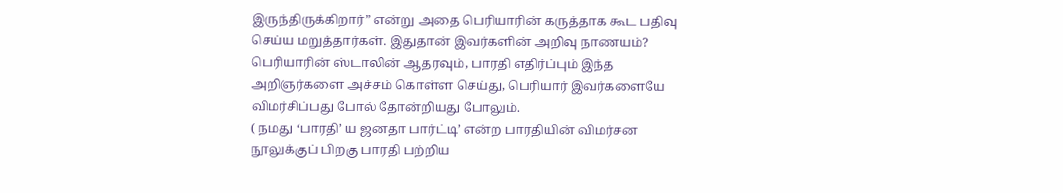இருந்திருக்கிறார்” என்று அதை பெரியாரின் கருத்தாக கூட பதிவு செய்ய மறுத்தார்கள். இதுதான் இவர்களின் அறிவு நாணயம்?
பெரியாரின் ஸ்டாலின் ஆதரவும், பாரதி எதிர்ப்பும் இந்த அறிஞர்களை அச்சம் கொள்ள செய்து, பெரியார் இவர்களையே விமர்சிப்பது போல் தோன்றியது போலும்.
( நமது ‘பாரதி’ ய ஜனதா பார்ட்டி’ என்ற பாரதியின் விமர்சன நூலுக்குப் பிறகு பாரதி பற்றிய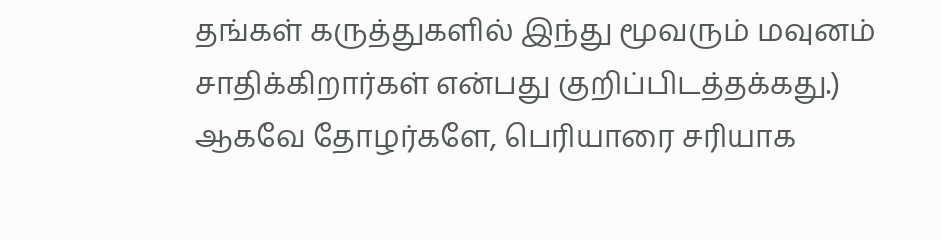தங்கள் கருத்துகளில் இந்து மூவரும் மவுனம் சாதிக்கிறார்கள் என்பது குறிப்பிடத்தக்கது.)
ஆகவே தோழர்களே, பெரியாரை சரியாக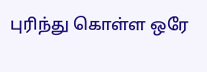புரிந்து கொள்ள ஒரே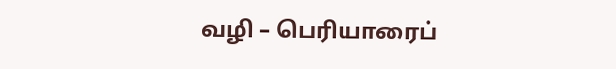வழி – பெரியாரைப்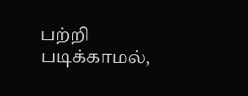பற்றி படிக்காமல்,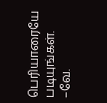பெரியாரையே படியுங்கள்.
–வே.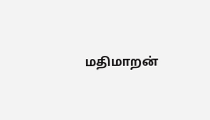மதிமாறன்